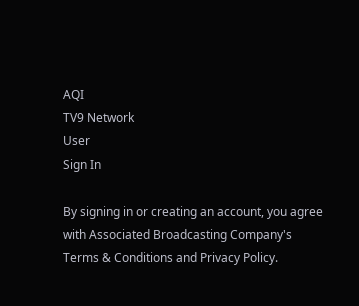AQI
TV9 Network
User
Sign In

By signing in or creating an account, you agree with Associated Broadcasting Company's Terms & Conditions and Privacy Policy.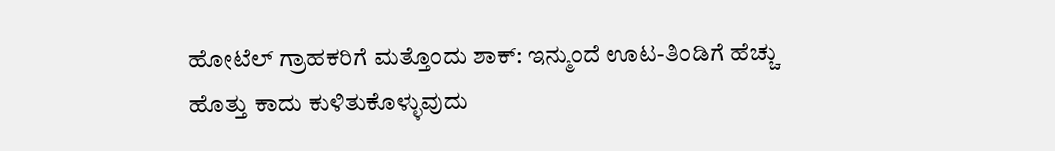ಹೋಟೆಲ್‌ ಗ್ರಾಹಕರಿಗೆ ಮತ್ತೊಂದು ಶಾಕ್: ಇನ್ಮುಂದೆ ಊಟ-ತಿಂಡಿಗೆ ಹೆಚ್ಚು ಹೊತ್ತು ಕಾದು ಕುಳಿತುಕೊಳ್ಳುವುದು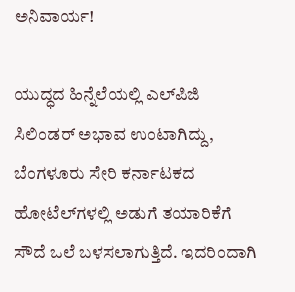ಅನಿವಾರ್ಯ!

ಯುದ್ಧದ ಹಿನ್ನೆಲೆಯಲ್ಲಿ ಎಲ್‌ಪಿಜಿ ಸಿಲಿಂಡರ್ ಅಭಾವ ಉಂಟಾಗಿದ್ದು, ಬೆಂಗಳೂರು ಸೇರಿ ಕರ್ನಾಟಕದ ಹೋಟೆಲ್‌ಗಳಲ್ಲಿ ಅಡುಗೆ ತಯಾರಿಕೆಗೆ ಸೌದೆ ಒಲೆ ಬಳಸಲಾಗುತ್ತಿದೆ. ಇದರಿಂದಾಗಿ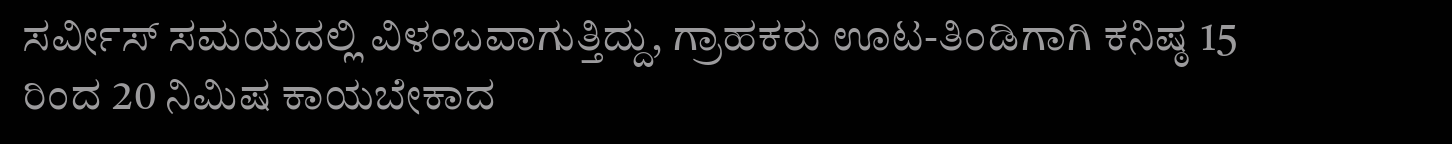ಸರ್ವೀಸ್ ಸಮಯದಲ್ಲಿ ವಿಳಂಬವಾಗುತ್ತಿದ್ದು, ಗ್ರಾಹಕರು ಊಟ-ತಿಂಡಿಗಾಗಿ ಕನಿಷ್ಠ 15 ರಿಂದ 20 ನಿಮಿಷ ಕಾಯಬೇಕಾದ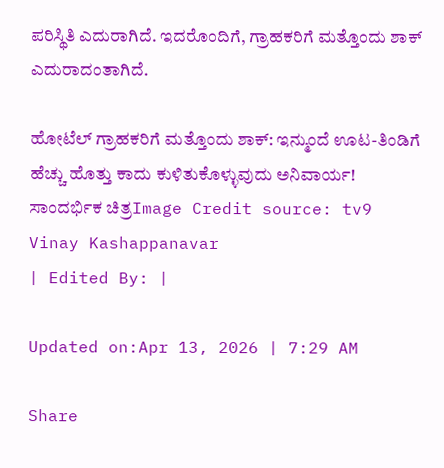ಪರಿಸ್ಥಿತಿ ಎದುರಾಗಿದೆ. ಇದರೊಂದಿಗೆ, ಗ್ರಾಹಕರಿಗೆ ಮತ್ತೊಂದು ಶಾಕ್ ಎದುರಾದಂತಾಗಿದೆ.

ಹೋಟೆಲ್‌ ಗ್ರಾಹಕರಿಗೆ ಮತ್ತೊಂದು ಶಾಕ್: ಇನ್ಮುಂದೆ ಊಟ-ತಿಂಡಿಗೆ ಹೆಚ್ಚು ಹೊತ್ತು ಕಾದು ಕುಳಿತುಕೊಳ್ಳುವುದು ಅನಿವಾರ್ಯ!
ಸಾಂದರ್ಭಿಕ ಚಿತ್ರImage Credit source: tv9
Vinay Kashappanavar
| Edited By: |

Updated on:Apr 13, 2026 | 7:29 AM

Share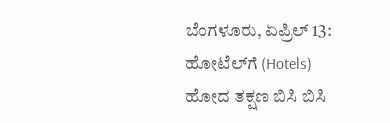ಬೆಂಗಳೂರು, ಏಪ್ರಿಲ್ 13: ಹೋಟೆಲ್‌ಗೆ (Hotels) ಹೋದ ತಕ್ಷಣ ಬಿಸಿ ಬಿಸಿ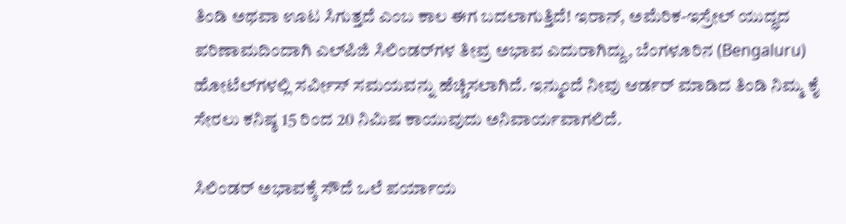ತಿಂಡಿ ಅಥವಾ ಊಟ ಸಿಗುತ್ತದೆ ಎಂಬ ಕಾಲ ಈಗ ಬದಲಾಗುತ್ತಿದೆ! ಇರಾನ್, ಅಮೆರಿಕ-ಇಸ್ರೇಲ್ ಯುದ್ಧದ ಪರಿಣಾಮದಿಂದಾಗಿ ಎಲ್‌ಪಿಜಿ ಸಿಲಿಂಡರ್‌ಗಳ ತೀವ್ರ ಅಭಾವ ಎದುರಾಗಿದ್ದು, ಬೆಂಗಳೂರಿನ (Bengaluru) ಹೋಟೆಲ್‌ಗಳಲ್ಲಿ ಸರ್ವೀಸ್ ಸಮಯವನ್ನು ಹೆಚ್ಚಿಸಲಾಗಿದೆ. ಇನ್ಮುಂದೆ ನೀವು ಆರ್ಡರ್ ಮಾಡಿದ ತಿಂಡಿ ನಿಮ್ಮ ಕೈ ಸೇರಲು ಕನಿಷ್ಠ 15 ರಿಂದ 20 ನಿಮಿಷ ಕಾಯುವುದು ಅನಿವಾರ್ಯವಾಗಲಿದೆ.

ಸಿಲಿಂಡರ್ ಅಭಾವಕ್ಕೆ ಸೌದೆ ಒಲೆ ಪರ್ಯಾಯ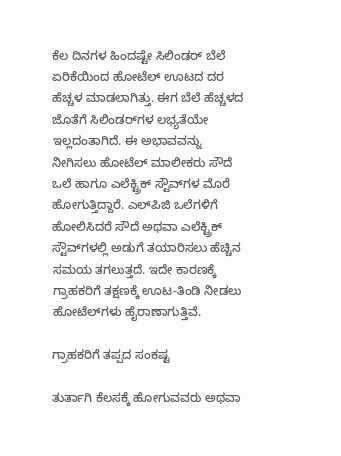ಕೆಲ ದಿನಗಳ ಹಿಂದಷ್ಟೇ ಸಿಲಿಂಡರ್ ಬೆಲೆ ಏರಿಕೆಯಿಂದ ಹೋಟೆಲ್ ಊಟದ ದರ ಹೆಚ್ಚಳ ಮಾಡಲಾಗಿತ್ತು. ಈಗ ಬೆಲೆ ಹೆಚ್ಚಳದ ಜೊತೆಗೆ ಸಿಲಿಂಡರ್‌ಗಳ ಲಭ್ಯತೆಯೇ ಇಲ್ಲದಂತಾಗಿದೆ. ಈ ಅಭಾವವನ್ನು ನೀಗಿಸಲು ಹೋಟೆಲ್ ಮಾಲೀಕರು ಸೌದೆ ಒಲೆ ಹಾಗೂ ಎಲೆಕ್ಟ್ರಿಕ್ ಸ್ಟೌವ್‌ಗಳ ಮೊರೆ ಹೋಗುತ್ತಿದ್ದಾರೆ. ಎಲ್‌ಪಿಜಿ ಒಲೆಗಳಿಗೆ ಹೋಲಿಸಿದರೆ ಸೌದೆ ಅಥವಾ ಎಲೆಕ್ಟ್ರಿಕ್ ಸ್ಟೌವ್‌ಗಳಲ್ಲಿ ಅಡುಗೆ ತಯಾರಿಸಲು ಹೆಚ್ಚಿನ ಸಮಯ ತಗಲುತ್ತದೆ. ಇದೇ ಕಾರಣಕ್ಕೆ ಗ್ರಾಹಕರಿಗೆ ತಕ್ಷಣಕ್ಕೆ ಊಟ-ತಿಂಡಿ ನೀಡಲು ಹೋಟೆಲ್‌ಗಳು ಹೈರಾಣಾಗುತ್ತಿವೆ.

ಗ್ರಾಹಕರಿಗೆ ತಪ್ಪದ ಸಂಕಷ್ಟ

ತುರ್ತಾಗಿ ಕೆಲಸಕ್ಕೆ ಹೋಗುವವರು ಅಥವಾ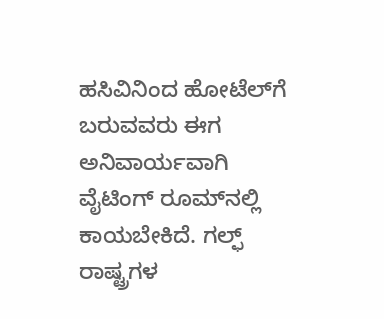ಹಸಿವಿನಿಂದ ಹೋಟೆಲ್‌ಗೆ ಬರುವವರು ಈಗ ಅನಿವಾರ್ಯವಾಗಿ ವೈಟಿಂಗ್ ರೂಮ್‌ನಲ್ಲಿ ಕಾಯಬೇಕಿದೆ. ಗಲ್ಫ್ ರಾಷ್ಟ್ರಗಳ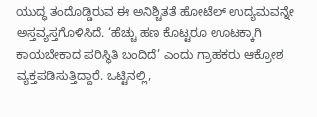ಯುದ್ಧ ತಂದೊಡ್ಡಿರುವ ಈ ಅನಿಶ್ಚಿತತೆ ಹೋಟೆಲ್ ಉದ್ಯಮವನ್ನೇ ಅಸ್ತವ್ಯಸ್ತಗೊಳಿಸಿದೆ. ‘ಹೆಚ್ಚು ಹಣ ಕೊಟ್ಟರೂ ಊಟಕ್ಕಾಗಿ ಕಾಯಬೇಕಾದ ಪರಿಸ್ಥಿತಿ ಬಂದಿದೆ’ ಎಂದು ಗ್ರಾಹಕರು ಆಕ್ರೋಶ ವ್ಯಕ್ತಪಡಿಸುತ್ತಿದ್ದಾರೆ. ಒಟ್ಟಿನಲ್ಲಿ,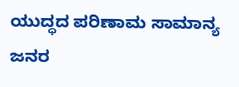ಯುದ್ಧದ ಪರಿಣಾಮ ಸಾಮಾನ್ಯ ಜನರ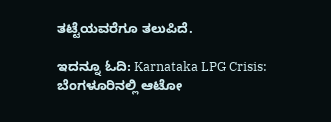ತಟ್ಟೆಯವರೆಗೂ ತಲುಪಿದೆ.

ಇದನ್ನೂ ಓದಿ: Karnataka LPG Crisis: ಬೆಂಗಳೂರಿನಲ್ಲಿ ಆಟೋ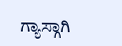ಗ್ಯಾಸ್ಗಾಗಿ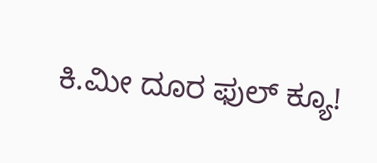ಕಿ.ಮೀ ದೂರ ಫುಲ್ ಕ್ಯೂ!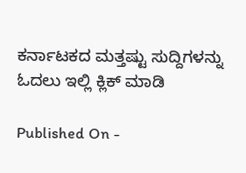ಕರ್ನಾಟಕದ ಮತ್ತಷ್ಟು ಸುದ್ದಿಗಳನ್ನು ಓದಲು ಇಲ್ಲಿ ಕ್ಲಿಕ್ ಮಾಡಿ

Published On -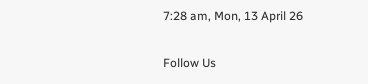7:28 am, Mon, 13 April 26

Follow Us